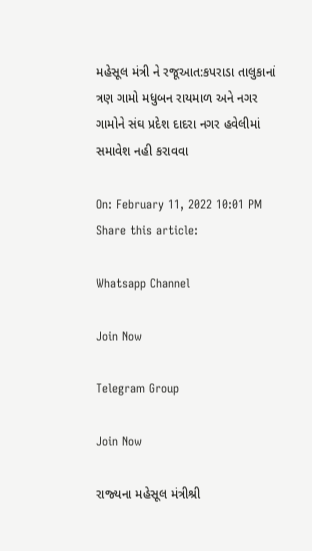મહેસૂલ મંત્રી ને રજૂઆત:કપરાડા તાલુકાનાં ત્રણ ગામો મધુબન રાયમાળ અને નગર ગામોને સંઘ પ્રદેશ દાદરા નગર હવેલીમાં સમાવેશ નહી કરાવવા

On: February 11, 2022 10:01 PM
Share this article:

Whatsapp Channel

Join Now

Telegram Group

Join Now

રાજ્‍યના મહેસૂલ મંત્રીશ્રી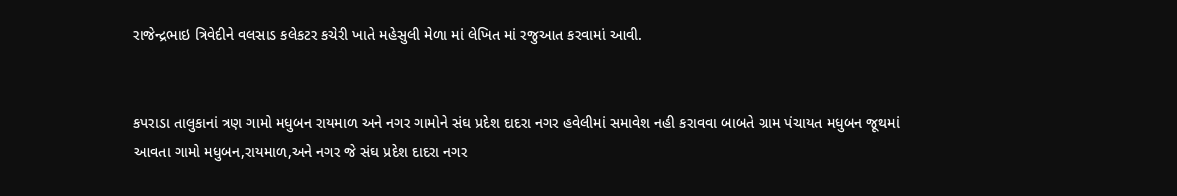રાજેન્‍દ્રભાઇ ત્રિવેદીને વલસાડ કલેકટર કચેરી ખાતે મહેસુલી મેળા માં લેખિત માં રજુઆત કરવામાં આવી.


કપરાડા તાલુકાનાં ત્રણ ગામો મધુબન રાયમાળ અને નગર ગામોને સંઘ પ્રદેશ દાદરા નગર હવેલીમાં સમાવેશ નહી કરાવવા બાબતે ગ્રામ પંચાયત મધુબન જૂથમાં આવતા ગામો મધુબન,રાયમાળ,અને નગર જે સંઘ પ્રદેશ દાદરા નગર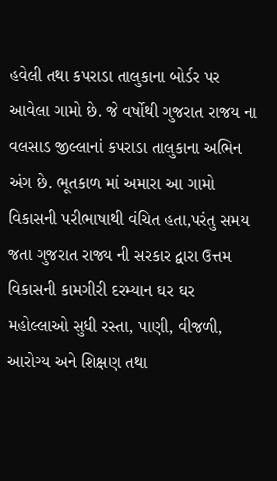હવેલી તથા કપરાડા તાલુકાના બોર્ડર પર આવેલા ગામો છે. જે વર્ષોથી ગુજરાત રાજય ના વલસાડ જીલ્લાનાં કપરાડા તાલુકાના અભિન અંગ છે. ભૂતકાળ માં અમારા આ ગામો વિકાસની પરીભાષાથી વંચિત હતા,પરંતુ સમય જતા ગુજરાત રાજ્ય ની સરકાર દ્વારા ઉત્તમ વિકાસની કામગીરી દરમ્યાન ઘર ઘર મહોલ્લાઓ સુધી રસ્તા, પાણી, વીજળી, આરોગ્ય અને શિક્ષણ તથા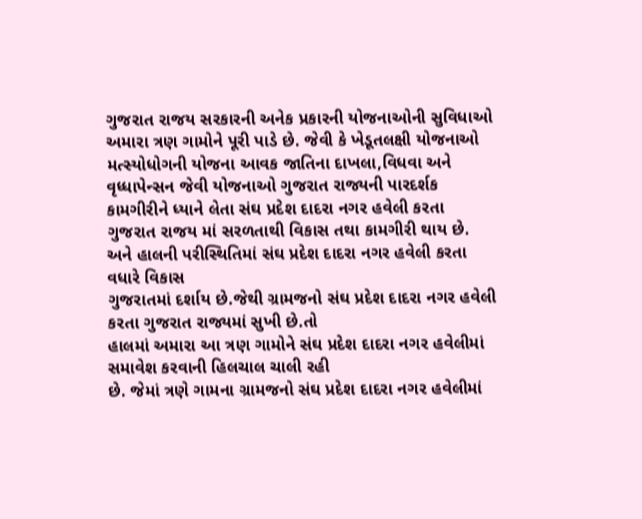ગુજરાત રાજય સરકારની અનેક પ્રકારની યોજનાઓની સુવિધાઓ અમારા ત્રણ ગામોને પૂરી પાડે છે. જેવી કે ખેડૂતલક્ષી યોજનાઓ મત્સ્યોધોગની યોજના આવક જાતિના દાખલા,વિધવા અને વૃધ્ધાપેન્સન જેવી યોજનાઓ ગુજરાત રાજ્યની પારદર્શક કામગીરીને ધ્યાને લેતા સંઘ પ્રદેશ દાદરા નગર હવેલી કરતા ગુજરાત રાજય માં સરળતાથી વિકાસ તથા કામગીરી થાય છે. અને હાલની પરીસ્થિતિમાં સંઘ પ્રદેશ દાદરા નગર હવેલી કરતા વધારે વિકાસ
ગુજરાતમાં દર્શાય છે.જેથી ગ્રામજનો સંઘ પ્રદેશ દાદરા નગર હવેલી કરતા ગુજરાત રાજ્યમાં સુખી છે.તો
હાલમાં અમારા આ ત્રણ ગામોને સંઘ પ્રદેશ દાદરા નગર હવેલીમાં સમાવેશ કરવાની હિલચાલ ચાલી રહી
છે. જેમાં ત્રણે ગામના ગ્રામજનો સંઘ પ્રદેશ દાદરા નગર હવેલીમાં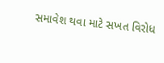સમાવેશ થવા માટે સખત વિરોધ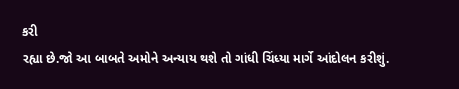કરી
રહ્યા છે.જો આ બાબતે અમોને અન્યાય થશે તો ગાંધી ચિંધ્યા માર્ગે આંદોલન કરીશું.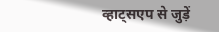व्हाट्सएप से जुड़ें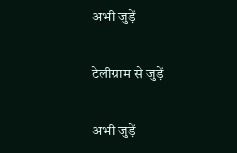अभी जुड़ें

टेलीग्राम से जुड़ें

अभी जुड़ें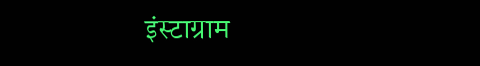इंस्टाग्राम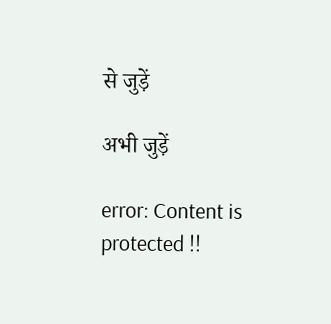से जुड़ें

अभी जुड़ें

error: Content is protected !!